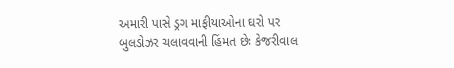અમારી પાસે ડ્રગ માફીયાઓના ઘરો પર બુલડોઝર ચલાવવાની હિંમત છેઃ કેજરીવાલ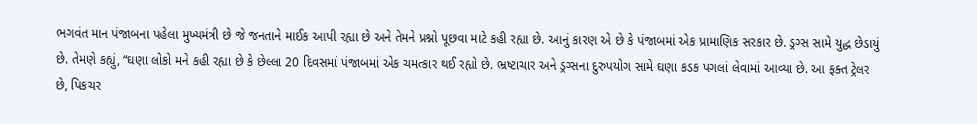ભગવંત માન પંજાબના પહેલા મુખ્યમંત્રી છે જે જનતાને માઈક આપી રહ્યા છે અને તેમને પ્રશ્નો પૂછવા માટે કહી રહ્યા છે. આનું કારણ એ છે કે પંજાબમાં એક પ્રામાણિક સરકાર છે. ડ્રગ્સ સામે યુદ્ધ છેડાયું છે. તેમણે કહ્યું, “ઘણા લોકો મને કહી રહ્યા છે કે છેલ્લા 20 દિવસમાં પંજાબમાં એક ચમત્કાર થઈ રહ્યો છે. ભ્રષ્ટાચાર અને ડ્રગ્સના દુરુપયોગ સામે ઘણા કડક પગલાં લેવામાં આવ્યા છે. આ ફક્ત ટ્રેલર છે, પિકચર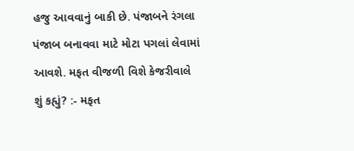હજુ આવવાનું બાકી છે. પંજાબને રંગલા પંજાબ બનાવવા માટે મોટા પગલાં લેવામાં આવશે. મફત વીજળી વિશે કેજરીવાલે શું કહ્યું? :- મફત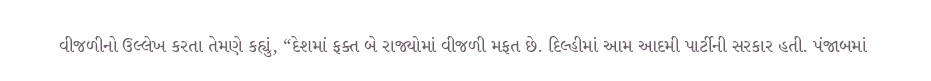વીજળીનો ઉલ્લેખ કરતા તેમણે કહ્યું, “દેશમાં ફક્ત બે રાજ્યોમાં વીજળી મફત છે. દિલ્હીમાં આમ આદમી પાર્ટીની સરકાર હતી. પંજાબમાં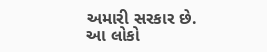અમારી સરકાર છે. આ લોકો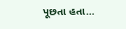પૂછતા હતા…